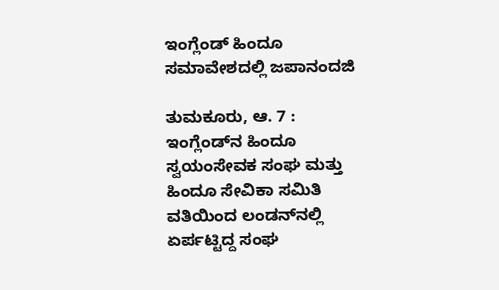ಇಂಗ್ಲೆಂಡ್ ಹಿಂದೂ ಸಮಾವೇಶದಲ್ಲಿ ಜಪಾನಂದಜಿ

ತುಮಕೂರು, ಆ. 7 : ಇಂಗ್ಲೆಂಡ್‌ನ ಹಿಂದೂ ಸ್ವಯಂಸೇವಕ ಸಂಘ ಮತ್ತು ಹಿಂದೂ ಸೇವಿಕಾ ಸಮಿತಿ ವತಿಯಿಂದ ಲಂಡನ್‌ನಲ್ಲಿ ಏರ್ಪಟ್ಟಿದ್ದ ಸಂಘ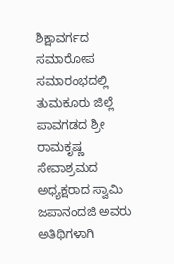ಶಿಕ್ಷಾವರ್ಗದ ಸಮಾರೋಪ ಸಮಾರಂಭದಲ್ಲಿ ತುಮಕೂರು ಜಿಲ್ಲೆ ಪಾವಗಡದ ಶ್ರೀ ರಾಮಕೃಷ್ಣ ಸೇವಾಶ್ರಮದ ಅಧ್ಯಕ್ಷರಾದ ಸ್ವಾಮಿ ಜಪಾನಂದಜಿ ಅವರು ಅತಿಥಿಗಳಾಗಿ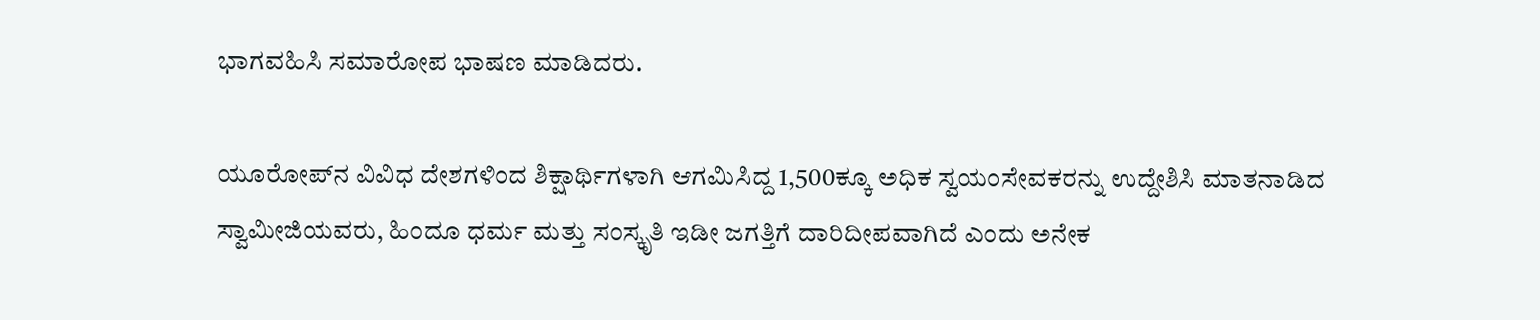ಭಾಗವಹಿಸಿ ಸಮಾರೋಪ ಭಾಷಣ ಮಾಡಿದರು.

ಯೂರೋಪ್‌ನ ವಿವಿಧ ದೇಶಗಳಿಂದ ಶಿಕ್ಷಾರ್ಥಿಗಳಾಗಿ ಆಗಮಿಸಿದ್ದ 1,500ಕ್ಕೂ ಅಧಿಕ ಸ್ವಯಂಸೇವಕರನ್ನು ಉದ್ದೇಶಿಸಿ ಮಾತನಾಡಿದ ಸ್ವಾಮೀಜಿಯವರು, ಹಿಂದೂ ಧರ್ಮ ಮತ್ತು ಸಂಸ್ಕೃತಿ ಇಡೀ ಜಗತ್ತಿಗೆ ದಾರಿದೀಪವಾಗಿದೆ ಎಂದು ಅನೇಕ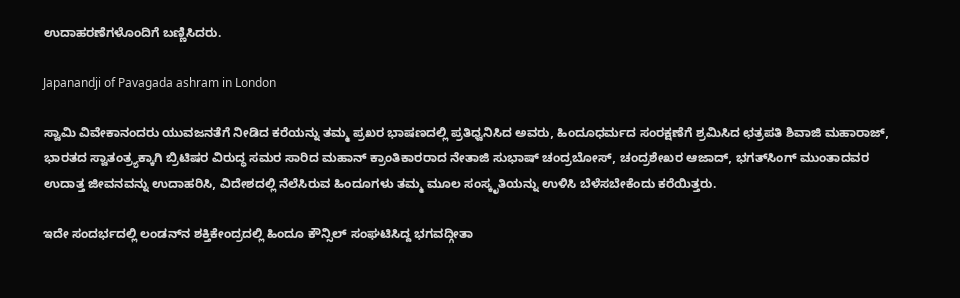ಉದಾಹರಣೆಗಳೊಂದಿಗೆ ಬಣ್ಣಿಸಿದರು.

Japanandji of Pavagada ashram in London

ಸ್ವಾಮಿ ವಿವೇಕಾನಂದರು ಯುವಜನತೆಗೆ ನೀಡಿದ ಕರೆಯನ್ನು ತಮ್ಮ ಪ್ರಖರ ಭಾಷಣದಲ್ಲಿ ಪ್ರತಿಧ್ವನಿಸಿದ ಅವರು, ಹಿಂದೂಧರ್ಮದ ಸಂರಕ್ಷಣೆಗೆ ಶ್ರಮಿಸಿದ ಛತ್ರಪತಿ ಶಿವಾಜಿ ಮಹಾರಾಜ್, ಭಾರತದ ಸ್ವಾತಂತ್ರ್ಯಕ್ಕಾಗಿ ಬ್ರಿಟಿಷರ ವಿರುದ್ಧ ಸಮರ ಸಾರಿದ ಮಹಾನ್ ಕ್ರಾಂತಿಕಾರರಾದ ನೇತಾಜಿ ಸುಭಾಷ್ ಚಂದ್ರಬೋಸ್, ಚಂದ್ರಶೇಖರ ಆಜಾದ್, ಭಗತ್‌ಸಿಂಗ್ ಮುಂತಾದವರ ಉದಾತ್ತ ಜೀವನವನ್ನು ಉದಾಹರಿಸಿ, ವಿದೇಶದಲ್ಲಿ ನೆಲೆಸಿರುವ ಹಿಂದೂಗಳು ತಮ್ಮ ಮೂಲ ಸಂಸ್ಕೃತಿಯನ್ನು ಉಳಿಸಿ ಬೆಳೆಸಬೇಕೆಂದು ಕರೆಯಿತ್ತರು.

ಇದೇ ಸಂದರ್ಭದಲ್ಲಿ ಲಂಡನ್‌ನ ಶಕ್ತಿಕೇಂದ್ರದಲ್ಲಿ ಹಿಂದೂ ಕೌನ್ಸಿಲ್ ಸಂಘಟಿಸಿದ್ದ ಭಗವದ್ಗೀತಾ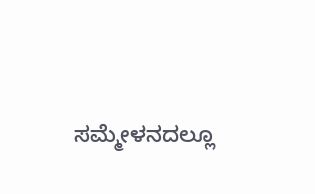ಸಮ್ಮೇಳನದಲ್ಲೂ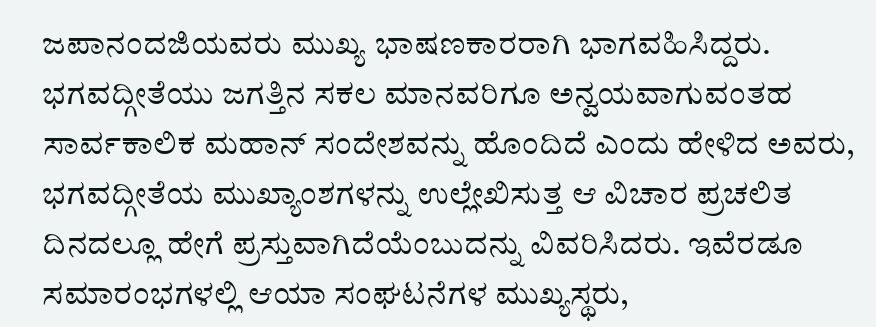ಜಪಾನಂದಜಿಯವರು ಮುಖ್ಯ ಭಾಷಣಕಾರರಾಗಿ ಭಾಗವಹಿಸಿದ್ದರು. ಭಗವದ್ಗೀತೆಯು ಜಗತ್ತಿನ ಸಕಲ ಮಾನವರಿಗೂ ಅನ್ವಯವಾಗುವಂತಹ ಸಾರ್ವಕಾಲಿಕ ಮಹಾನ್ ಸಂದೇಶವನ್ನು ಹೊಂದಿದೆ ಎಂದು ಹೇಳಿದ ಅವರು, ಭಗವದ್ಗೀತೆಯ ಮುಖ್ಯಾಂಶಗಳನ್ನು ಉಲ್ಲೇಖಿಸುತ್ತ ಆ ವಿಚಾರ ಪ್ರಚಲಿತ ದಿನದಲ್ಲೂ ಹೇಗೆ ಪ್ರಸ್ತುವಾಗಿದೆಯೆಂಬುದನ್ನು ವಿವರಿಸಿದರು. ಇವೆರಡೂ ಸಮಾರಂಭಗಳಲ್ಲಿ ಆಯಾ ಸಂಘಟನೆಗಳ ಮುಖ್ಯಸ್ಥರು,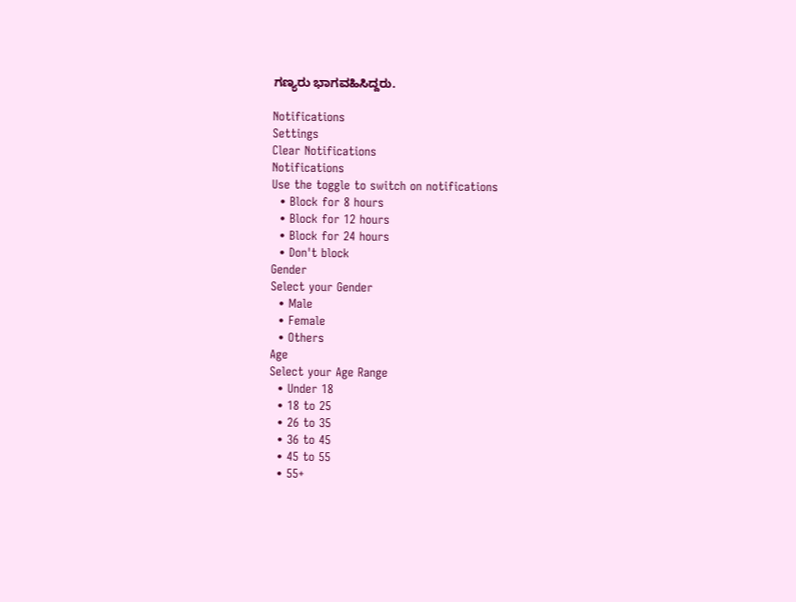ಗಣ್ಯರು ಭಾಗವಹಿಸಿದ್ದರು.

Notifications
Settings
Clear Notifications
Notifications
Use the toggle to switch on notifications
  • Block for 8 hours
  • Block for 12 hours
  • Block for 24 hours
  • Don't block
Gender
Select your Gender
  • Male
  • Female
  • Others
Age
Select your Age Range
  • Under 18
  • 18 to 25
  • 26 to 35
  • 36 to 45
  • 45 to 55
  • 55+